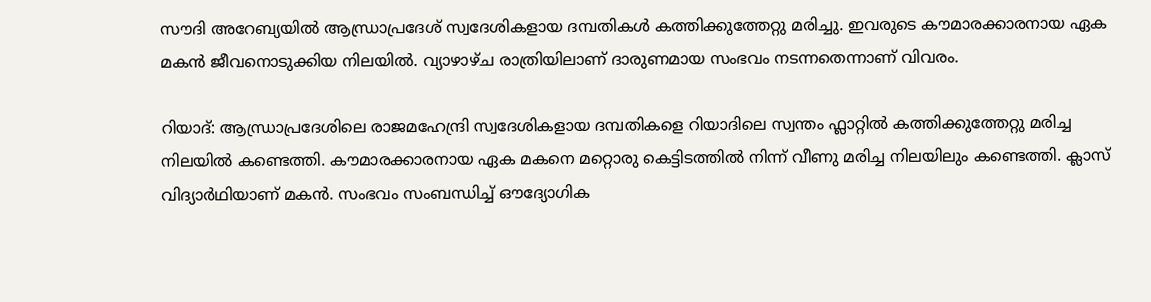സൗദി അറേബ്യയിൽ ആന്ധ്രാപ്രദേശ് സ്വദേശികളായ ദമ്പതികൾ കത്തിക്കുത്തേറ്റു മരിച്ചു. ഇവരുടെ കൗമാരക്കാരനായ ഏക മകൻ ജീവനൊടുക്കിയ നിലയിൽ. വ്യാഴാഴ്ച രാത്രിയിലാണ് ദാരുണമായ സംഭവം നടന്നതെന്നാണ് വിവരം.

റിയാദ്: ആന്ധ്രാപ്രദേശിലെ രാജമഹേന്ദ്രി സ്വദേശികളായ ദമ്പതികളെ റിയാദിലെ സ്വന്തം ഫ്ലാറ്റിൽ കത്തിക്കുത്തേറ്റു മരിച്ച നിലയിൽ കണ്ടെത്തി. കൗമാരക്കാരനായ ഏക മകനെ മറ്റൊരു കെട്ടിടത്തിൽ നിന്ന് വീണു മരിച്ച നിലയിലും കണ്ടെത്തി. ക്ലാസ് വിദ്യാർഥിയാണ് മകൻ. സംഭവം സംബന്ധിച്ച് ഔദ്യോഗിക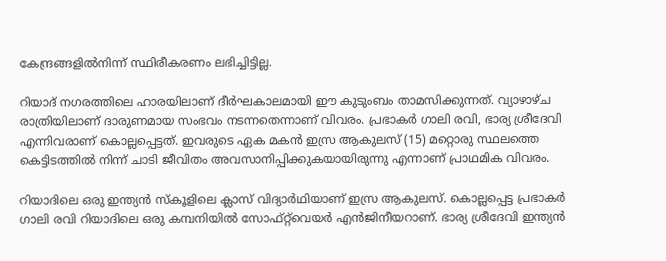കേന്ദ്രങ്ങളിൽനിന്ന് സ്ഥിരീകരണം ലഭിച്ചിട്ടില്ല.

റിയാദ് നഗരത്തിലെ ഹാരയിലാണ് ദീർഘകാലമായി ഈ കുടുംബം താമസിക്കുന്നത്. വ്യാഴാഴ്ച രാത്രിയിലാണ് ദാരുണമായ സംഭവം നടന്നതെന്നാണ് വിവരം. പ്രഭാകർ ഗാലി രവി, ഭാര്യ ശ്രീദേവി എന്നിവരാണ് കൊല്ലപ്പെട്ടത്. ഇവരുടെ ഏക മകൻ ഇസ്ര ആകുലസ് (15) മറ്റൊരു സ്ഥലത്തെ കെട്ടിടത്തിൽ നിന്ന് ചാടി ജീവിതം അവസാനിപ്പിക്കുകയായിരുന്നു എന്നാണ് പ്രാഥമിക വിവരം.

റിയാദിലെ ഒരു ഇന്ത്യൻ സ്കൂളിലെ ക്ലാസ് വിദ്യാർഥിയാണ് ഇസ്ര ആകുലസ്. കൊല്ലപ്പെട്ട പ്രഭാകർ ഗാലി രവി റിയാദിലെ ഒരു കമ്പനിയിൽ സോഫ്റ്റ്‌വെയർ എൻജിനീയറാണ്. ഭാര്യ ശ്രീദേവി ഇന്ത്യൻ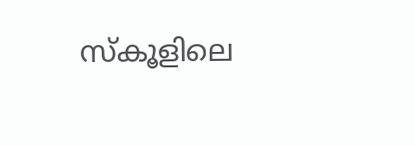സ്കൂളിലെ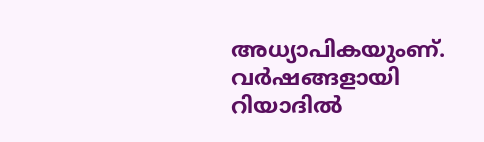അധ്യാപികയുംണ്. വർഷങ്ങളായി റിയാദിൽ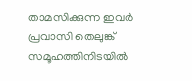താമസിക്കുന്ന ഇവർ പ്രവാസി തെലുങ്ക് സമൂഹത്തിനിടയിൽ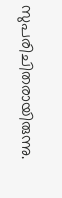സുപരിചിതരായിരുന്നു.